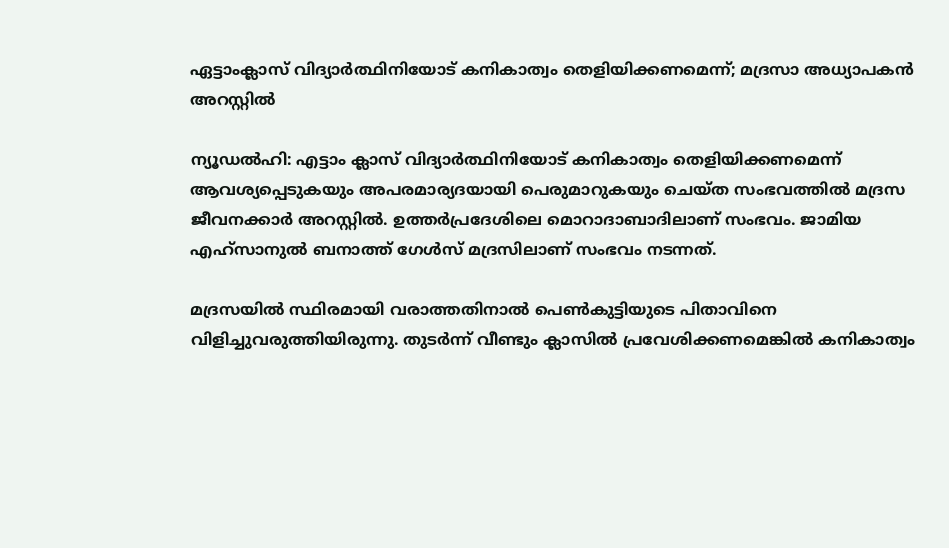ഏട്ടാംക്ലാസ് വിദ്യാര്‍ത്ഥിനിയോട് കനികാത്വം തെളിയിക്കണമെന്ന്; മദ്രസാ അധ്യാപകന്‍ അറസ്റ്റില്‍

ന്യൂഡല്‍ഹി: എട്ടാം ക്ലാസ് വിദ്യാര്‍ത്ഥിനിയോട് കനികാത്വം തെളിയിക്കണമെന്ന് ആവശ്യപ്പെടുകയും അപരമാര്യദയായി പെരുമാറുകയും ചെയ്ത സംഭവത്തില്‍ മദ്രസ ജീവനക്കാര്‍ അറസ്റ്റില്‍. ഉത്തര്‍പ്രദേശിലെ മൊറാദാബാദിലാണ് സംഭവം. ജാമിയ എഹ്‌സാനുല്‍ ബനാത്ത് ഗേള്‍സ് മദ്രസിലാണ് സംഭവം നടന്നത്.

മദ്രസയില്‍ സ്ഥിരമായി വരാത്തതിനാല്‍ പെണ്‍കുട്ടിയുടെ പിതാവിനെ വിളിച്ചുവരുത്തിയിരുന്നു. തുടര്‍ന്ന് വീണ്ടും ക്ലാസില്‍ പ്രവേശിക്കണമെങ്കില്‍ കനികാത്വം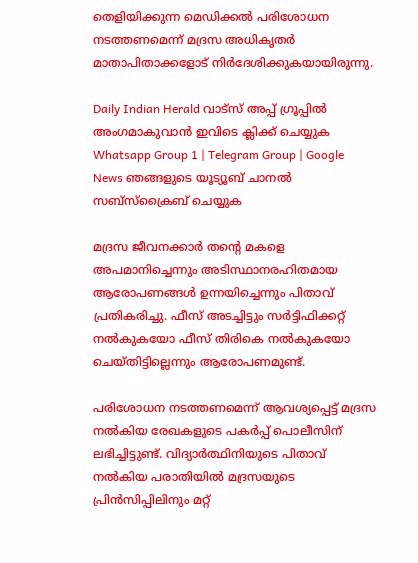തെളിയിക്കുന്ന മെഡിക്കല്‍ പരിശോധന നടത്തണമെന്ന് മദ്രസ അധികൃതര്‍ മാതാപിതാക്കളോട് നിര്‍ദേശിക്കുകയായിരുന്നു.

Daily Indian Herald വാട്സ് അപ്പ് ഗ്രൂപ്പിൽ അംഗമാകുവാൻ ഇവിടെ ക്ലിക്ക് ചെയ്യുക Whatsapp Group 1 | Telegram Group | Google News ഞങ്ങളുടെ യൂട്യൂബ് ചാനൽ സബ്സ്ക്രൈബ് ചെയ്യുക

മദ്രസ ജീവനക്കാര്‍ തന്റെ മകളെ അപമാനിച്ചെന്നും അടിസ്ഥാനരഹിതമായ ആരോപണങ്ങള്‍ ഉന്നയിച്ചെന്നും പിതാവ് പ്രതികരിച്ചു. ഫീസ് അടച്ചിട്ടും സര്‍ട്ടിഫിക്കറ്റ് നല്‍കുകയോ ഫീസ് തിരികെ നല്‍കുകയോ ചെയ്തിട്ടില്ലെന്നും ആരോപണമുണ്ട്.

പരിശോധന നടത്തണമെന്ന് ആവശ്യപ്പെട്ട് മദ്രസ നല്‍കിയ രേഖകളുടെ പകര്‍പ്പ് പൊലീസിന് ലഭിച്ചിട്ടുണ്ട്. വിദ്യാര്‍ത്ഥിനിയുടെ പിതാവ് നല്‍കിയ പരാതിയില്‍ മദ്രസയുടെ പ്രിന്‍സിപ്പിലിനും മറ്റ്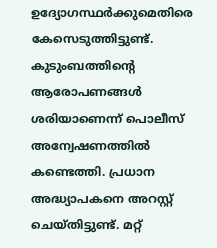ഉദ്യോഗസ്ഥര്‍ക്കുമെതിരെ കേസെടുത്തിട്ടുണ്ട്. കുടുംബത്തിന്റെ ആരോപണങ്ങള്‍ ശരിയാണെന്ന് പൊലീസ് അന്വേഷണത്തില്‍ കണ്ടെത്തി. പ്രധാന അദ്ധ്യാപകനെ അറസ്റ്റ് ചെയ്തിട്ടുണ്ട്. മറ്റ്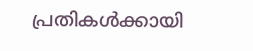പ്രതികള്‍ക്കായി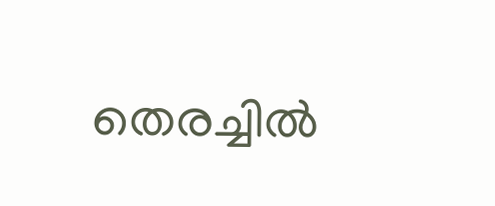തെരച്ചില്‍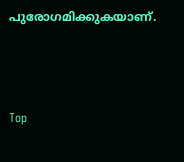പുരോഗമിക്കുകയാണ്.



Top